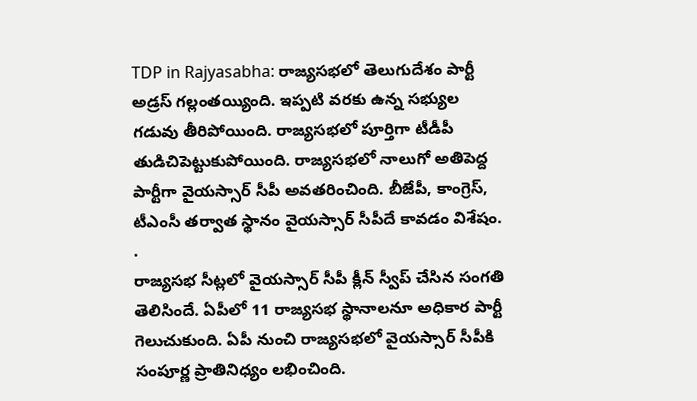TDP in Rajyasabha: రాజ్యసభలో తెలుగుదేశం పార్టీ అడ్రస్ గల్లంతయ్యింది. ఇప్పటి వరకు ఉన్న సభ్యుల గడువు తీరిపోయింది. రాజ్యసభలో పూర్తిగా టీడీపీ తుడిచిపెట్టుకుపోయింది. రాజ్యసభలో నాలుగో అతిపెద్ద పార్టీగా వైయస్సార్ సీపీ అవతరించింది. బీజేపీ, కాంగ్రెస్, టీఎంసీ తర్వాత స్థానం వైయస్సార్ సీపీదే కావడం విశేషం. .
రాజ్యసభ సీట్లలో వైయస్సార్ సీపీ క్లీన్ స్వీప్ చేసిన సంగతి తెలిసిందే. ఏపీలో 11 రాజ్యసభ స్థానాలనూ అధికార పార్టీ గెలుచుకుంది. ఏపీ నుంచి రాజ్యసభలో వైయస్సార్ సీపీకి సంపూర్ణ ప్రాతినిధ్యం లభించింది.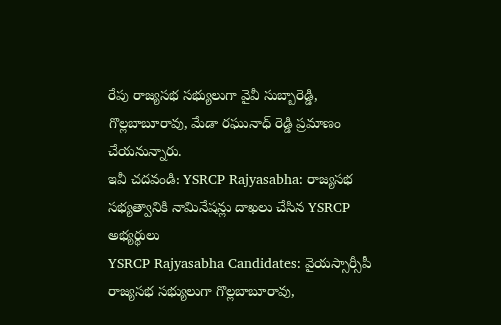రేపు రాజ్యసభ సభ్యులుగా వైవీ సుబ్బారెడ్డి, గొల్లబాబూరావు, మేడా రఘునాధ్ రెడ్డి ప్రమాణం చేయనున్నారు.
ఇవీ చదవండి: YSRCP Rajyasabha: రాజ్యసభ సభ్యత్వానికి నామినేషన్లు దాఖలు చేసిన YSRCP అభ్యర్థులు
YSRCP Rajyasabha Candidates: వైయస్సార్సీపీ రాజ్యసభ సభ్యులుగా గొల్లబాబూరావు,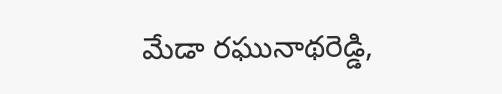మేడా రఘునాథరెడ్డి,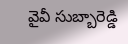వైవీ సుబ్బారెడ్డి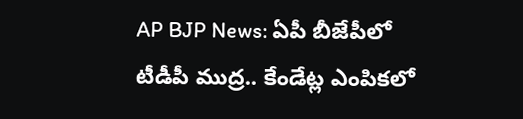AP BJP News: ఏపీ బీజేపీలో టీడీపీ ముద్ర.. కేండేట్ల ఎంపికలో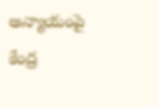అన్యాయంపై కేంద్ర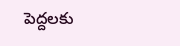పెద్దలకు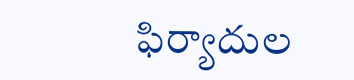ఫిర్యాదుల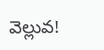వెల్లువ!